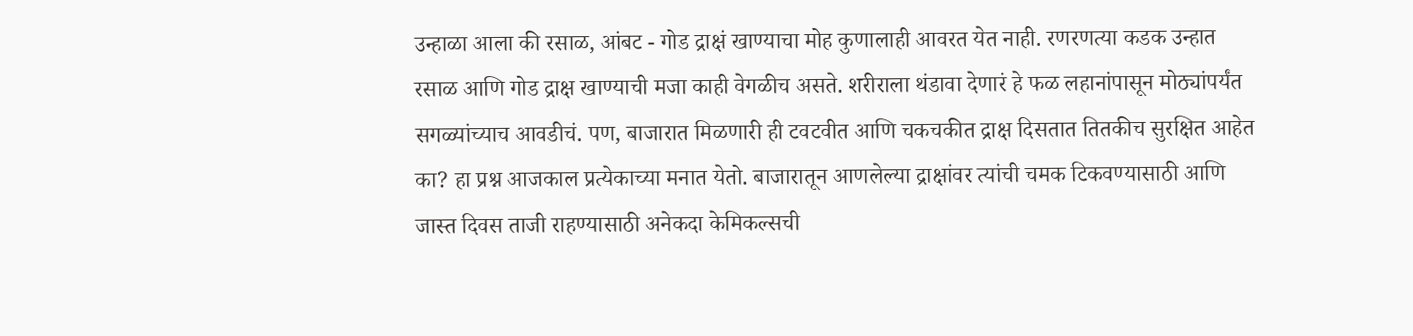उन्हाळा आला की रसाळ, आंबट - गोड द्राक्षं खाण्याचा मोह कुणालाही आवरत येत नाही. रणरणत्या कडक उन्हात रसाळ आणि गोड द्राक्ष खाण्याची मजा काही वेगळीच असते. शरीराला थंडावा देणारं हे फळ लहानांपासून मोठ्यांपर्यंत सगळ्यांच्याच आवडीचं. पण, बाजारात मिळणारी ही टवटवीत आणि चकचकीत द्राक्ष दिसतात तितकीच सुरक्षित आहेत का? हा प्रश्न आजकाल प्रत्येकाच्या मनात येतो. बाजारातून आणलेल्या द्राक्षांवर त्यांची चमक टिकवण्यासाठी आणि जास्त दिवस ताजी राहण्यासाठी अनेकदा केमिकल्सची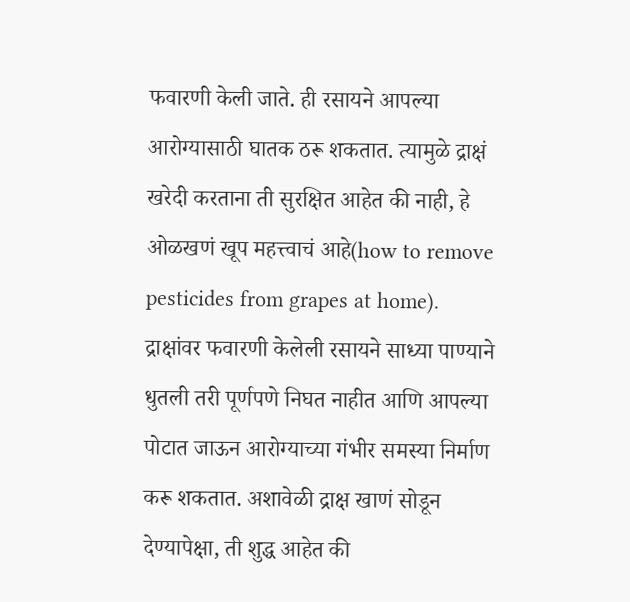फवारणी केली जाते. ही रसायने आपल्या आरोग्यासाठी घातक ठरू शकतात. त्यामुळे द्राक्षं खरेदी करताना ती सुरक्षित आहेत की नाही, हे ओळखणं खूप महत्त्वाचं आहे(how to remove pesticides from grapes at home).
द्राक्षांवर फवारणी केलेली रसायने साध्या पाण्याने धुतली तरी पूर्णपणे निघत नाहीत आणि आपल्या पोटात जाऊन आरोग्याच्या गंभीर समस्या निर्माण करू शकतात. अशावेळी द्राक्ष खाणं सोडून देण्यापेक्षा, ती शुद्ध आहेत की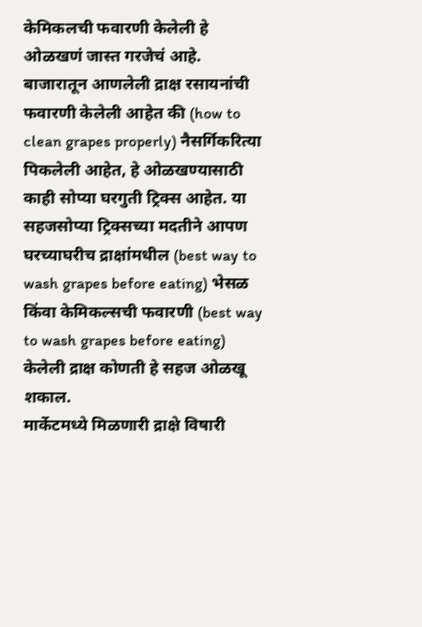केमिकलची फवारणी केलेली हे ओळखणं जास्त गरजेचं आहे. बाजारातून आणलेली द्राक्ष रसायनांची फवारणी केलेली आहेत की (how to clean grapes properly) नैसर्गिकरित्या पिकलेली आहेत, हे ओळखण्यासाठी काही सोप्या घरगुती ट्रिक्स आहेत. या सहजसोप्या ट्रिक्सच्या मदतीने आपण घरच्याघरीच द्राक्षांमधील (best way to wash grapes before eating) भेसळ किंवा केमिकल्सची फवारणी (best way to wash grapes before eating) केलेली द्राक्ष कोणती हे सहज ओळखू शकाल.
मार्केटमध्ये मिळणारी द्राक्षे विषारी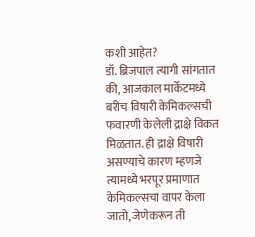कशी आहेत?
डॉ. ब्रिजपाल त्यागी सांगतात की, आजकाल मार्केटमध्ये बरीच विषारी केमिकल्सची फवारणी केलेली द्राक्षे विकत मिळतात. ही द्राक्षे विषारी असण्याचे कारण म्हणजे त्यामध्ये भरपूर प्रमाणात केमिकल्सचा वापर केला जातो, जेणेकरून ती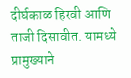दीर्घकाळ हिरवी आणि ताजी दिसावीत. यामध्ये प्रामुख्याने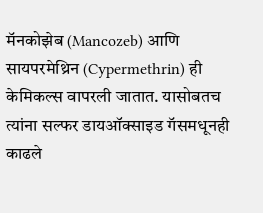मॅनकोझेब (Mancozeb) आणि सायपरमेथ्रिन (Cypermethrin) ही केमिकल्स वापरली जातात. यासोबतच त्यांना सल्फर डायऑक्साइड गॅसमधूनही काढले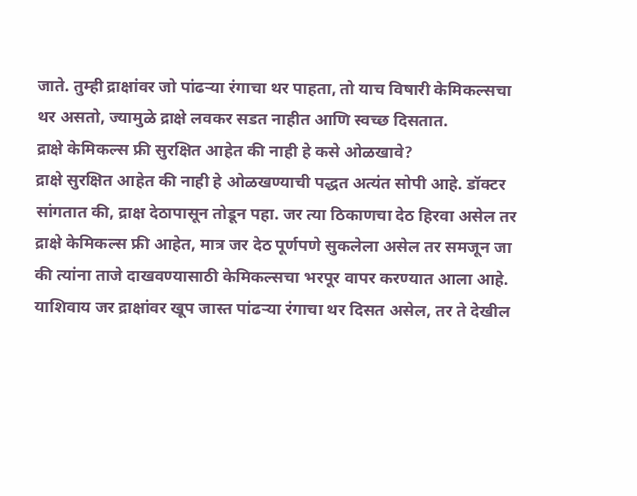जाते. तुम्ही द्राक्षांवर जो पांढऱ्या रंगाचा थर पाहता, तो याच विषारी केमिकल्सचा थर असतो, ज्यामुळे द्राक्षे लवकर सडत नाहीत आणि स्वच्छ दिसतात.
द्राक्षे केमिकल्स फ्री सुरक्षित आहेत की नाही हे कसे ओळखावे?
द्राक्षे सुरक्षित आहेत की नाही हे ओळखण्याची पद्धत अत्यंत सोपी आहे. डॉक्टर सांगतात की, द्राक्ष देठापासून तोडून पहा. जर त्या ठिकाणचा देठ हिरवा असेल तर द्राक्षे केमिकल्स फ्री आहेत, मात्र जर देठ पूर्णपणे सुकलेला असेल तर समजून जा की त्यांना ताजे दाखवण्यासाठी केमिकल्सचा भरपूर वापर करण्यात आला आहे. याशिवाय जर द्राक्षांवर खूप जास्त पांढऱ्या रंगाचा थर दिसत असेल, तर ते देखील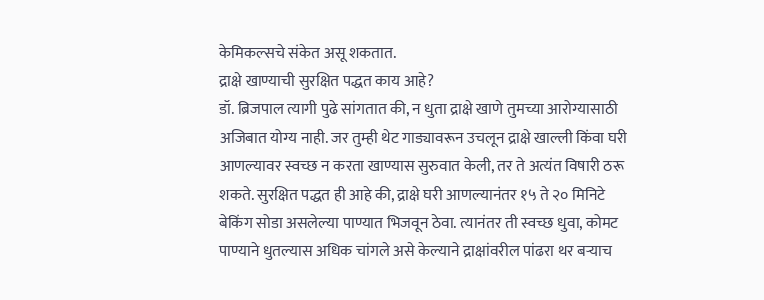केमिकल्सचे संकेत असू शकतात.
द्राक्षे खाण्याची सुरक्षित पद्धत काय आहे?
डॉ. ब्रिजपाल त्यागी पुढे सांगतात की, न धुता द्राक्षे खाणे तुमच्या आरोग्यासाठी अजिबात योग्य नाही. जर तुम्ही थेट गाड्यावरून उचलून द्राक्षे खाल्ली किंवा घरी आणल्यावर स्वच्छ न करता खाण्यास सुरुवात केली, तर ते अत्यंत विषारी ठरू शकते. सुरक्षित पद्धत ही आहे की, द्राक्षे घरी आणल्यानंतर १५ ते २० मिनिटे बेकिंग सोडा असलेल्या पाण्यात भिजवून ठेवा. त्यानंतर ती स्वच्छ धुवा, कोमट पाण्याने धुतल्यास अधिक चांगले असे केल्याने द्राक्षांवरील पांढरा थर बऱ्याच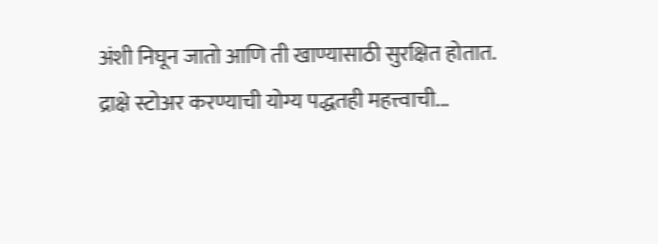अंशी निघून जातो आणि ती खाण्यासाठी सुरक्षित होतात.
द्राक्षे स्टोअर करण्याची योग्य पद्धतही महत्त्वाची...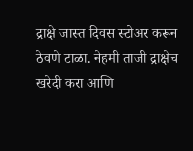द्राक्षे जास्त दिवस स्टोअर करून ठेवणे टाळा. नेहमी ताजी द्राक्षेच खरेदी करा आणि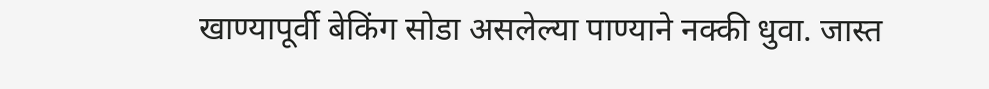खाण्यापूर्वी बेकिंग सोडा असलेल्या पाण्याने नक्की धुवा. जास्त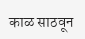काळ साठवून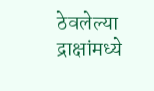ठेवलेल्या द्राक्षांमध्ये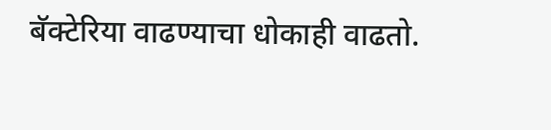बॅक्टेरिया वाढण्याचा धोकाही वाढतो.